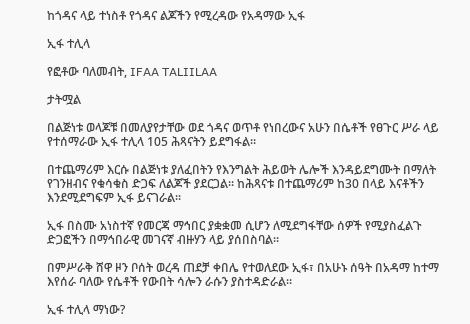ከጎዳና ላይ ተነስቶ የጎዳና ልጆችን የሚረዳው የአዳማው ኢፋ

ኢፋ ተሊላ

የፎቶው ባለመብት, IFAA TALIILAA

ታትሟል

በልጅነቱ ወላጆቹ በመለያየታቸው ወደ ጎዳና ወጥቶ የነበረውና አሁን በሴቶች የፀጉር ሥራ ላይ የተሰማራው ኢፋ ተሊላ 105 ሕጻናትን ይደግፋል።

በተጨማሪም እርሱ በልጅነቱ ያለፈበትን የእንግልት ሕይወት ሌሎች እንዳይደግሙት በማለት የገንዘብና የቁሳቁስ ድጋፍ ለልጆች ያደርጋል። ከሕጻናቱ በተጨማሪም ከ30 በላይ እናቶችን እንደሚደግፍም ኢፋ ይናገራል።

ኢፋ በስሙ አነስተኛ የመርጃ ማኅበር ያቋቋመ ሲሆን ለሚደግፋቸው ሰዎች የሚያስፈልጉ ድጋፎችን በማኅበራዊ መገናኛ ብዙሃን ላይ ያሰበስባል።

በምሥራቅ ሸዋ ዞን ቦሰት ወረዳ ጠደቻ ቀበሌ የተወለደው ኢፋ፣ በአሁኑ ሰዓት በአዳማ ከተማ እየሰራ ባለው የሴቶች የውበት ሳሎን ራሱን ያስተዳድራል።

ኢፋ ተሊላ ማነው?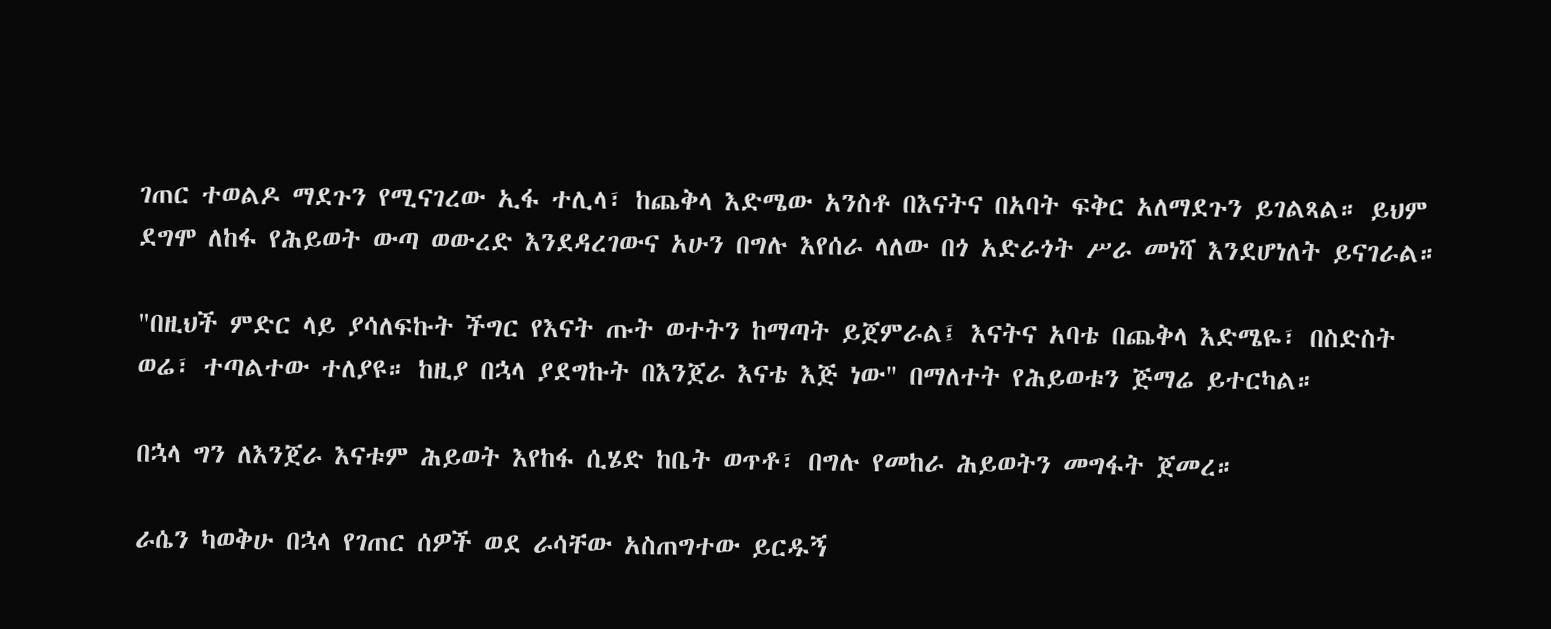ገጠር ተወልዶ ማደጉን የሚናገረው ኢፋ ተሊላ፣ ከጨቅላ እድሜው አንስቶ በእናትና በአባት ፍቅር አለማደጉን ይገልጻል። ይህም ደግሞ ለከፋ የሕይወት ውጣ ወውረድ እንደዳረገውና አሁን በግሉ እየሰራ ላለው በጎ አድራጎት ሥራ መነሻ እንደሆነለት ይናገራል።

"በዚህች ምድር ላይ ያሳለፍኩት ችግር የእናት ጡት ወተትን ከማጣት ይጀምራል፤ እናትና አባቴ በጨቅላ እድሜዬ፣ በስድስት ወሬ፣ ተጣልተው ተለያዩ። ከዚያ በኋላ ያደግኩት በእንጀራ እናቴ እጅ ነው" በማለተት የሕይወቱን ጅማሬ ይተርካል።

በኋላ ግን ለእንጀራ እናቱም ሕይወት እየከፋ ሲሄድ ከቤት ወጥቶ፣ በግሉ የመከራ ሕይወትን መግፋት ጀመረ።

ራሴን ካወቅሁ በኋላ የገጠር ሰዎች ወደ ራሳቸው አስጠግተው ይርዱኝ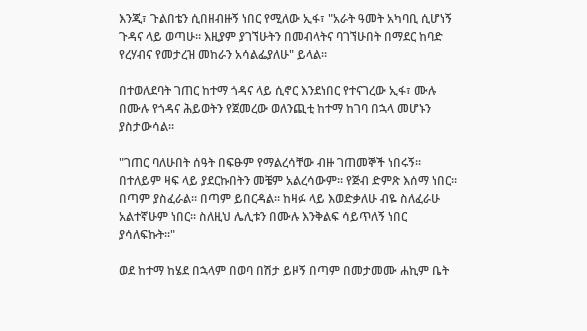እንጂ፣ ጉልበቴን ሲበዘብዙኝ ነበር የሚለው ኢፋ፣ "አራት ዓመት አካባቢ ሲሆነኝ ጉዳና ላይ ወጣሁ። እዚያም ያገኘሁትን በመብላትና ባገኘሁበት በማደር ከባድ የረሃብና የመታረዝ መከራን አሳልፌያለሁ" ይላል።

በተወለደባት ገጠር ከተማ ጎዳና ላይ ሲኖር እንደነበር የተናገረው ኢፋ፣ ሙሉ በሙሉ የጎዳና ሕይወትን የጀመረው ወለንጪቲ ከተማ ከገባ በኋላ መሆኑን ያስታውሳል።

"ገጠር ባለሁበት ሰዓት በፍፁም የማልረሳቸው ብዙ ገጠመኞች ነበሩኝ። በተለይም ዛፍ ላይ ያደርኩበትን መቼም አልረሳውም። የጅብ ድምጽ እሰማ ነበር። በጣም ያስፈራል። በጣም ይበርዳል። ከዛፉ ላይ እወድቃለሁ ብዬ ስለፈራሁ አልተኛሁም ነበር። ስለዚህ ሌሊቱን በሙሉ እንቅልፍ ሳይጥለኝ ነበር ያሳለፍኩት።"

ወደ ከተማ ከሄደ በኋላም በወባ በሽታ ይዞኝ በጣም በመታመሙ ሐኪም ቤት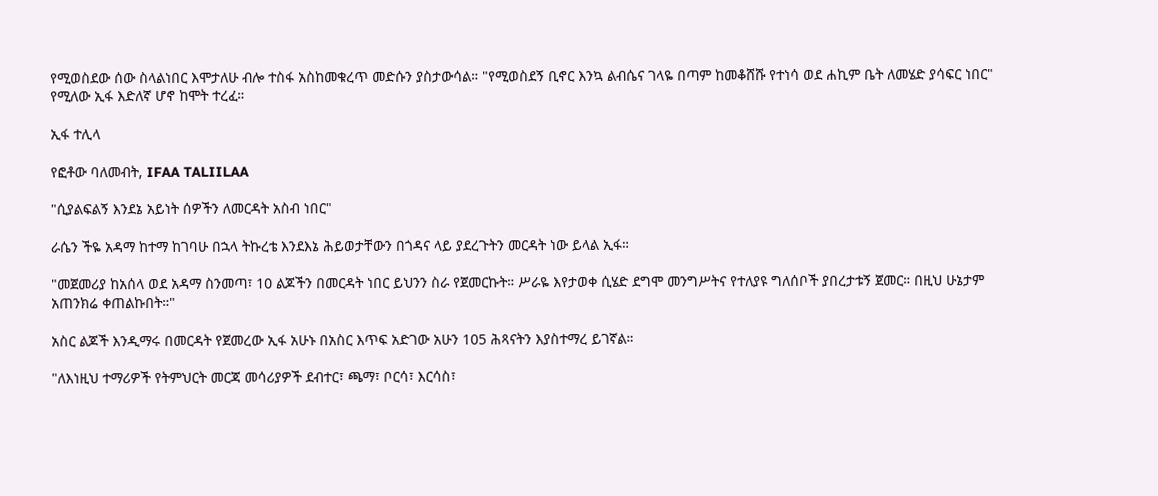የሚወስደው ሰው ስላልነበር እሞታለሁ ብሎ ተስፋ አስከመቁረጥ መድሱን ያስታውሳል። "የሚወስደኝ ቢኖር እንኳ ልብሴና ገላዬ በጣም ከመቆሸሹ የተነሳ ወደ ሐኪም ቤት ለመሄድ ያሳፍር ነበር" የሚለው ኢፋ እድለኛ ሆኖ ከሞት ተረፈ።

ኢፋ ተሊላ

የፎቶው ባለመብት, IFAA TALIILAA

"ሲያልፍልኝ እንደኔ አይነት ሰዎችን ለመርዳት አስብ ነበር"

ራሴን ችዬ አዳማ ከተማ ከገባሁ በኋላ ትኩረቴ እንደእኔ ሕይወታቸውን በጎዳና ላይ ያደረጉትን መርዳት ነው ይላል ኢፋ።

"መጀመሪያ ከአሰላ ወደ አዳማ ስንመጣ፣ 10 ልጆችን በመርዳት ነበር ይህንን ስራ የጀመርኩት። ሥራዬ እየታወቀ ሲሄድ ደግሞ መንግሥትና የተለያዩ ግለሰቦች ያበረታቱኝ ጀመር። በዚህ ሁኔታም አጠንክሬ ቀጠልኩበት።"

አስር ልጆች እንዲማሩ በመርዳት የጀመረው ኢፋ አሁኑ በአስር እጥፍ አድገው አሁን 105 ሕጻናትን እያስተማረ ይገኛል።

"ለእነዚህ ተማሪዎች የትምህርት መርጃ መሳሪያዎች ደብተር፣ ጫማ፣ ቦርሳ፣ እርሳስ፣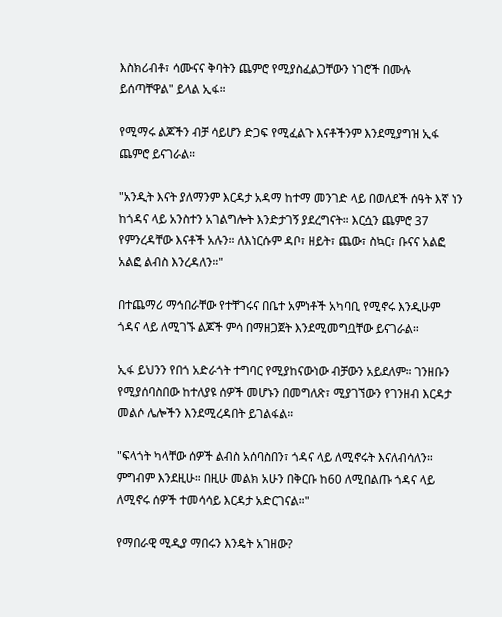እስክሪብቶ፣ ሳሙናና ቅባትን ጨምሮ የሚያስፈልጋቸውን ነገሮች በሙሉ ይሰጣቸዋል" ይላል ኢፋ።

የሚማሩ ልጆችን ብቻ ሳይሆን ድጋፍ የሚፈልጉ እናቶችንም እንደሚያግዝ ኢፋ ጨምሮ ይናገራል።

"አንዲት እናት ያለማንም እርዳታ አዳማ ከተማ መንገድ ላይ በወለደች ሰዓት እኛ ነን ከጎዳና ላይ አንስተን አገልግሎት እንድታገኝ ያደረግናት። እርሷን ጨምሮ 37 የምንረዳቸው እናቶች አሉን። ለእነርሱም ዳቦ፣ ዘይት፣ ጨው፣ ስኳር፣ ቡናና አልፎ አልፎ ልብስ እንረዳለን።"

በተጨማሪ ማኅበራቸው የተቸገሩና በቤተ አምነቶች አካባቢ የሚኖሩ እንዲሁም ጎዳና ላይ ለሚገኙ ልጆች ምሳ በማዘጋጀት እንደሚመግቧቸው ይናገራል።

ኢፋ ይህንን የበጎ አድራጎት ተግባር የሚያከናውነው ብቻውን አይደለም። ገንዘቡን የሚያሰባስበው ከተለያዩ ሰዎች መሆኑን በመግለጽ፣ ሚያገኘውን የገንዘብ እርዳታ መልሶ ሌሎችን እንደሚረዳበት ይገልፋል።

"ፍላጎት ካላቸው ሰዎች ልብስ አሰባስበን፣ ጎዳና ላይ ለሚኖሩት እናለብሳለን። ምግብም እንደዚሁ። በዚሁ መልክ አሁን በቅርቡ ከ60 ለሚበልጡ ጎዳና ላይ ለሚኖሩ ሰዎች ተመሳሳይ እርዳታ አድርገናል።"

የማበራዊ ሚዲያ ማበሩን እንዴት አገዘው?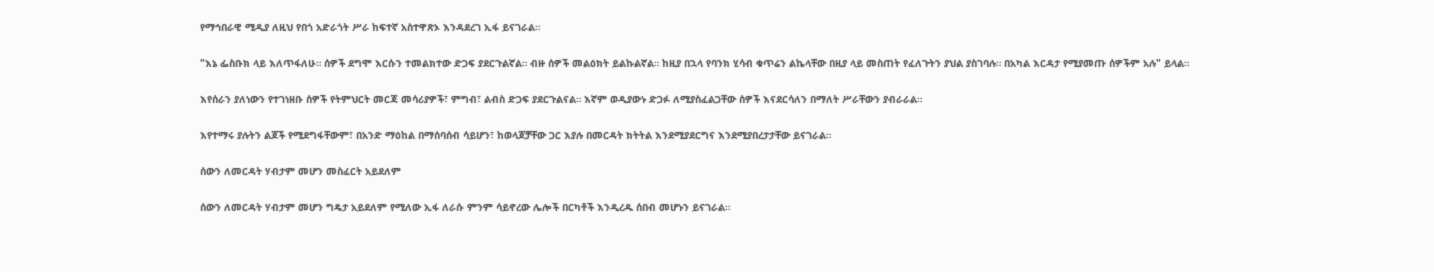የማኅበራዊ ሚዲያ ለዚህ የበጎ አድራጎት ሥራ ከፍተኛ አስተዋጽኦ እንዳደረገ ኢፋ ይናገራል።

"እኔ ፌስቡክ ላይ እለጥፋለሁ። ሰዎች ደግሞ እርሱን ተመልክተው ድጋፍ ያደርጉልኛል። ብዙ ሰዎች መልዕክት ይልኩልኛል። ከዚያ በኋላ የባንክ ሂሳብ ቁጥሬን ልኬላቸው በዚያ ላይ መስጠት የፈለጉትን ያህል ያስገባሉ። በአካል እርዳታ የሚያመጡ ሰዎችም አሉ" ይላል።

እየሰራን ያለነውን የተገነዘቡ ሰዎች የትምህርት መርጃ መሳሪያዎች፣ ምግብ፣ ልብስ ድጋፍ ያደርጉልናል። እኛም ወዲያውኑ ድጋፉ ለሚያስፈልጋቸው ሰዎች እናደርሳለን በማለት ሥራቸውን ያብራራል።

እየተማሩ ያሉትን ልጆች የሚደግፋቸውም፣ በአንድ ማዕከል በማሰባሰብ ሳይሆን፣ ከወላጆቻቸው ጋር እያሉ በመርዳት ክትትል እንደሚያደርግና እንደሚያበረታታቸው ይናገራል።

ሰውን ለመርዳት ሃብታም መሆን መስፈርት አይደለም

ሰውን ለመርዳት ሃብታም መሆን ግዴታ አይደለም የሚለው ኢፋ ለራሱ ምንም ሳይኖረው ሌሎች በርካቶች እንዲረዱ ሰበብ መሆኑን ይናገራል።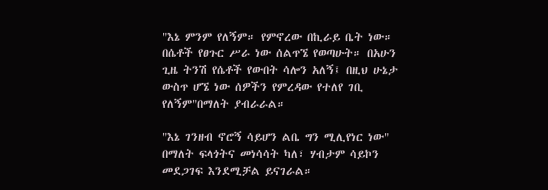"እኔ ምንም የለኝም። የምኖረው በኪራይ ቤት ነው። በሴቶች የፀጉር ሥራ ነው ሰልጥኜ የወጣሁት። በአሁን ጊዜ ትንሽ የሴቶች የውበት ሳሎን አለኝ፤ በዚህ ሁኔታ ውስጥ ሆኜ ነው ሰዎችን የምረዳው የተለየ ገቢ የለኝም"በማለት ያብራራል።

"እኔ ገንዘብ ኖሮኝ ሳይሆን ልቤ ግን ሚሊየነር ነው" በማለት ፍላጎትና መነሳሳት ካለ፣ ሃብታም ሳይኮን መደጋገፍ እንደሚቻል ይናገራል።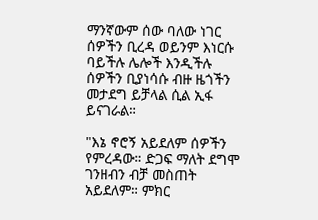ማንኛውም ሰው ባለው ነገር ሰዎችን ቢረዳ ወይንም እነርሱ ባይችሉ ሌሎች እንዲችሉ ሰዎችን ቢያነሳሱ ብዙ ዜጎችን መታደግ ይቻላል ሲል ኢፋ ይናገራል።

"እኔ ኖሮኝ አይደለም ሰዎችን የምረዳው። ድጋፍ ማለት ደግሞ ገንዘብን ብቻ መስጠት አይደለም። ምክር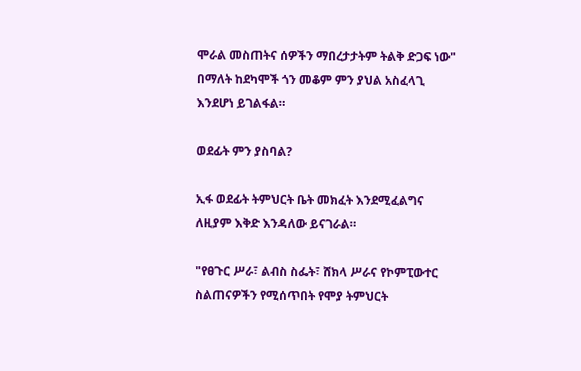ሞራል መስጠትና ሰዎችን ማበረታታትም ትልቅ ድጋፍ ነው" በማለት ከደካሞች ጎን መቆም ምን ያህል አስፈላጊ እንደሆነ ይገልፋል።

ወደፊት ምን ያስባል?

ኢፋ ወደፊት ትምህርት ቤት መክፈት እንደሚፈልግና ለዚያም እቅድ እንዳለው ይናገራል።

"የፀጉር ሥራ፣ ልብስ ስፌት፣ ሸክላ ሥራና የኮምፒውተር ስልጠናዎችን የሚሰጥበት የሞያ ትምህርት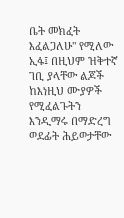ቤት መክፈት እፈልጋለሁ" የሚለው ኢፋ፤ በዚህም ዝቅተኛ ገቢ ያላቸው ልጆች ከእነዚህ ሙያዎች የሚፈልጉትን እንዲማሩ በማድረግ ወደፊት ሕይወታቸው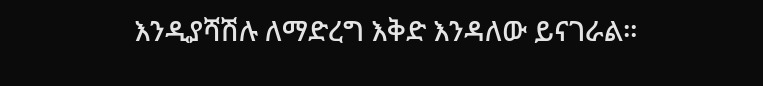እንዲያሻሽሉ ለማድረግ እቅድ እንዳለው ይናገራል።